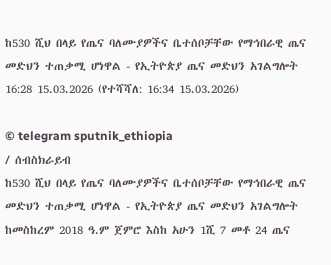ከ530 ሺህ በላይ የጤና ባለሙያዎችና ቤተሰቦቻቸው የማኅበራዊ ጤና መድህን ተጠቃሚ ሆነዋል - የኢትዮጵያ ጤና መድህን አገልግሎት
16:28 15.03.2026 (የተሻሻለ: 16:34 15.03.2026)

© telegram sputnik_ethiopia
/ ሰብስክራይብ
ከ530 ሺህ በላይ የጤና ባለሙያዎችና ቤተሰቦቻቸው የማኅበራዊ ጤና መድህን ተጠቃሚ ሆነዋል - የኢትዮጵያ ጤና መድህን አገልግሎት
ከመስከረም 2018 ዓ.ም ጀምሮ እስከ አሁን 1ሺ 7 መቶ 24 ጤና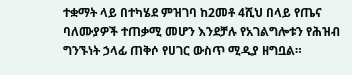ተቋማት ላይ በተካሄደ ምዝገባ ከ2መቶ 4ሺህ በላይ የጤና ባለሙያዎች ተጠቃሚ መሆን እንደቻሉ የአገልግሎቱን የሕዝብ ግንኙነት ኃላፊ ጠቅሶ የሀገር ውስጥ ሚዲያ ዘግቧል።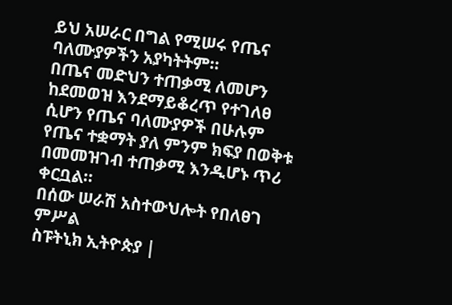ይህ አሠራር በግል የሚሠሩ የጤና ባለሙያዎችን አያካትትም።
በጤና መድህን ተጠቃሚ ለመሆን ከደመወዝ እንደማይቆረጥ የተገለፀ ሲሆን የጤና ባለሙያዎች በሁሉም የጤና ተቋማት ያለ ምንም ክፍያ በወቅቱ በመመዝገብ ተጠቃሚ እንዲሆኑ ጥሪ ቀርቧል።
በሰው ሠራሽ አስተውህሎት የበለፀገ ምሥል
ስፑትኒክ ኢትዮጵያ |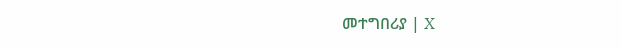መተግበሪያ | X